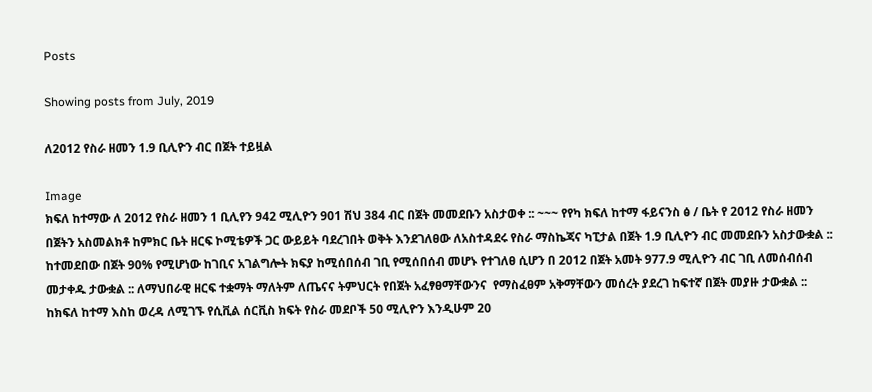Posts

Showing posts from July, 2019

ለ2012 የስራ ዘመን 1.9 ቢሊዮን ብር በጀት ተይዟል

Image
ክፍለ ከተማው ለ 2012 የስራ ዘመን 1 ቢሊየን 942 ሚሊዮን 901 ሽህ 384 ብር በጀት መመደቡን አስታወቀ :: ~~~ የየካ ክፍለ ከተማ ፋይናንስ ፅ / ቤት የ 2012 የስራ ዘመን በጀትን አስመልክቶ ከምክር ቤት ዘርፍ ኮሚቴዎች ጋር ውይይት ባደረገበት ወቅት እንደገለፀው ለአስተዳደሩ የስራ ማስኬጃና ካፒታል በጀት 1.9 ቢሊዮን ብር መመደቡን አስታውቋል :: ከተመደበው በጀት 90% የሚሆነው ከገቢና አገልግሎት ክፍያ ከሚሰበሰብ ገቢ የሚሰበሰብ መሆኑ የተገለፀ ሲሆን በ 2012 በጀት አመት 977.9 ሚሊዮን ብር ገቢ ለመሰብሰብ መታቀዱ ታውቋል :: ለማህበራዊ ዘርፍ ተቋማት ማለትም ለጤናና ትምህርት የበጀት አፈፃፀማቸውንና  የማስፈፀም አቅማቸውን መሰረት ያደረገ ከፍተኛ በጀት መያዙ ታውቋል :: ከክፍለ ከተማ እስከ ወረዳ ለሚገኙ የሲቪል ሰርቪስ ክፍት የስራ መደቦች 50 ሚሊዮን እንዲሁም 20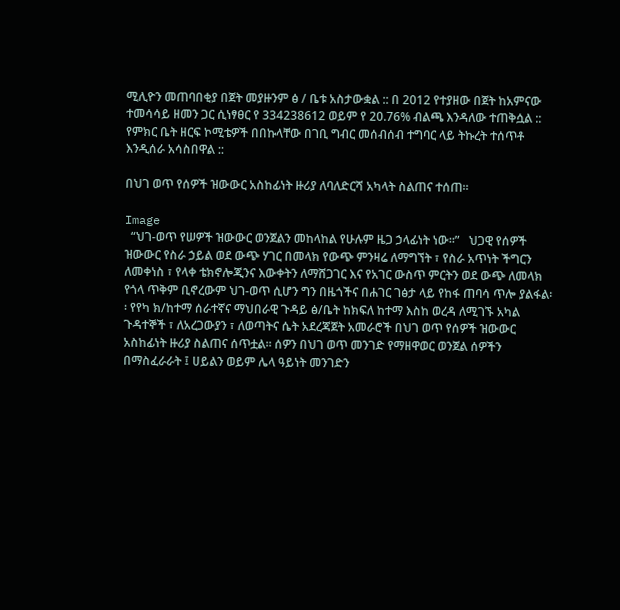ሚሊዮን መጠባበቂያ በጀት መያዙንም ፅ / ቤቱ አስታውቋል :: በ 2012 የተያዘው በጀት ከአምናው ተመሳሳይ ዘመን ጋር ሲነፃፀር የ 334238612 ወይም የ 20.76% ብልጫ እንዳለው ተጠቅሷል :: የምክር ቤት ዘርፍ ኮሚቴዎች በበኩላቸው በገቢ ግብር መሰብሰብ ተግባር ላይ ትኩረት ተሰጥቶ እንዲሰራ አሳስበዋል ::

በህገ ወጥ የሰዎች ዝውውር አስከፊነት ዙሪያ ለባለድርሻ አካላት ስልጠና ተሰጠ፡፡

Image
  “ህገ-ወጥ የሠዎች ዝውውር ወንጀልን መከላከል የሁሉም ዜጋ ኃላፊነት ነው፡፡”   ህጋዊ የሰዎች ዝውውር የስራ ኃይል ወደ ውጭ ሃገር በመላክ የውጭ ምንዛሬ ለማግኘት ፣ የስራ አጥነት ችግርን ለመቀነስ ፣ የላቀ ቴክኖሎጂንና እውቀትን ለማሸጋገር እና የአገር ውስጥ ምርትን ወደ ውጭ ለመላክ የጎላ ጥቅም ቢኖረውም ህገ-ወጥ ሲሆን ግን በዜጎችና በሐገር ገፅታ ላይ የከፋ ጠባሳ ጥሎ ያልፋል፡፡ የየካ ክ/ከተማ ሰራተኛና ማህበራዊ ጉዳይ ፅ/ቤት ከክፍለ ከተማ እስከ ወረዳ ለሚገኙ አካል ጉዳተኞች ፣ ለአረጋውያን ፣ ለወጣትና ሴት አደረጃጀት አመራሮች በህገ ወጥ የሰዎች ዝውውር አስከፊነት ዙሪያ ስልጠና ሰጥቷል፡፡ ሰዎን በህገ ወጥ መንገድ የማዘዋወር ወንጀል ሰዎችን በማስፈራራት ፤ ሀይልን ወይም ሌላ ዓይነት መንገድን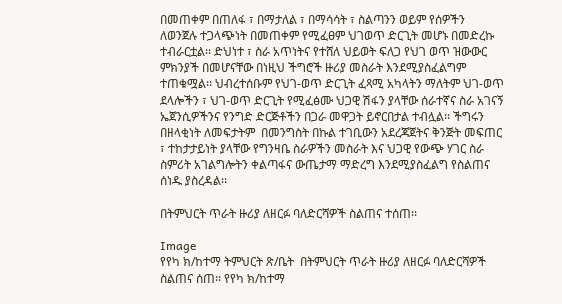በመጠቀም በጠለፋ ፣ በማታለል ፣ በማሳሳት ፣ ስልጣንን ወይም የሰዎችን ለወንጀሉ ተጋላጭነት በመጠቀም የሚፈፀም ህገወጥ ድርጊት መሆኑ በመድረኩ ተብራርቷል፡፡ ድህነተ ፣ ስራ አጥነትና የተሸለ ህይወት ፍለጋ የህገ ወጥ ዝውውር ምክንያች በመሆናቸው በነዚህ ችግሮች ዙሪያ መስራት እንደሚያስፈልግም ተጠቁሟል፡፡ ህብረተሰቡም የህገ-ወጥ ድርጊት ፈጻሚ አካላትን ማለትም ህገ-ወጥ ደላሎችን ፣ ህገ-ወጥ ድርጊት የሚፈፅሙ ህጋዊ ሽፋን ያላቸው ሰራተኛና ስራ አገናኝ ኤጀንሲዎችንና የንግድ ድርጅቶችን በጋራ መዋጋት ይኖርበታል ተብሏል፡፡ ችግሩን በዘላቂነት ለመፍታትም  በመንግስት በኩል ተገቢውን አደረጃጀትና ቅንጅት መፍጠር ፣ ተከታታይነት ያላቸው የግንዛቤ ስራዎችን መስራት እና ህጋዊ የውጭ ሃገር ስራ ስምሪት አገልግሎትን ቀልጣፋና ውጤታማ ማድረግ እንደሚያስፈልግ የስልጠና ሰነዱ ያስረዳል፡፡

በትምህርት ጥራት ዙሪያ ለዘርፉ ባለድርሻዎች ስልጠና ተሰጠ፡፡

Image
የየካ ክ/ከተማ ትምህርት ጽ/ቤት  በትምህርት ጥራት ዙሪያ ለዘርፉ ባለድርሻዎች ስልጠና ሰጠ፡፡ የየካ ክ/ከተማ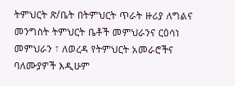ትምህርት ጽ/ቤት በትምህርት ጥራት ዙሪያ ለግልና መንግስት ትምህርት ቤቶች መምህራንና ርዕሳነ መምህራን ፣ ለወረዳ የትምህርት አመራሮችና ባለሙያዎች እዲሁም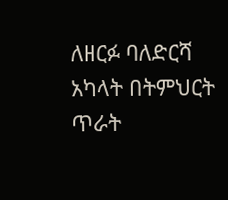ለዘርፉ ባለድርሻ አካላት በትምህርት ጥራት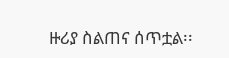ዙሪያ ስልጠና ሰጥቷል፡፡